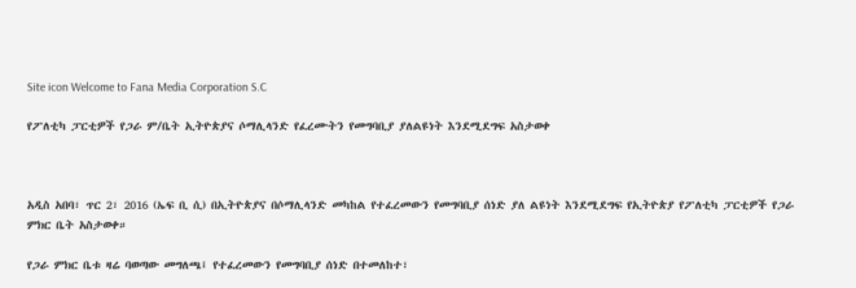Site icon Welcome to Fana Media Corporation S.C

የፖለቲካ ፓርቲዎች የጋራ ም/ቤት ኢትዮጵያና ሶማሊላንድ የፈረሙትን የመግባቢያ ያለልዩነት እንደሚደግፍ አስታወቀ



አዲስ አበባ፣ ጥር 2፣ 2016 (ኤፍ ቢ ሲ) በኢትዮጵያና በሶማሊላንድ መካከል የተፈረመውን የመግባቢያ ሰነድ ያለ ልዩነት እንደሚደግፍ የኢትዮጵያ የፖለቲካ ፓርቲዎች የጋራ ምክር ቤት አስታወቀ።

የጋራ ምክር ቤቱ ዛሬ ባወጣው መግለጫ፤ የተፈረመውን የመግባቢያ ሰነድ በተመለከተ፣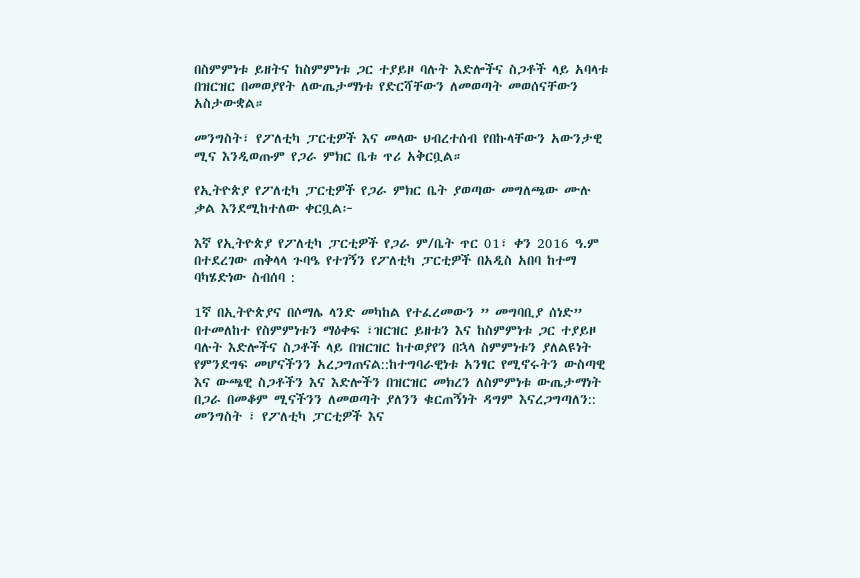በስምምነቱ ይዘትና ከስምምነቱ ጋር ተያይዞ ባሉት እድሎችና ስጋቶች ላይ አባላቱ በዝርዝር በመወያየት ለውጤታማነቱ የድርሻቸውን ለመወጣት መወሰናቸውን አስታውቋል።

መንግስት፣ የፖለቲካ ፓርቲዎች እና መላው ህብረተሰብ የበኩላቸውን አውንታዊ ሚና እንዲወጡም የጋራ ምክር ቤቱ ጥሪ አቅርቧል።

የኢትዮጵያ የፖለቲካ ፓርቲዎች የጋራ ምክር ቤት ያወጣው መግለጫው ሙሉ ቃል እንደሚከተለው ቀርቧል፦

እኛ የኢትዮጵያ የፖለቲካ ፓርቲዎች የጋራ ም/ቤት ጥር 01፣ ቀን 2016 ዓ.ም በተደረገው ጠቅላላ ጉባዔ የተገኝን የፖለቲካ ፓርቲዎች በአዲስ አበባ ከተማ ባካሄድነው ስብሰባ :

1ኛ በኢትዮጵያና በሶማሌ ላንድ መካከል የተፈረመውን ” መግባቢያ ሰነድ” በተመለከተ የስምምነቱን ማዕቀፍ ፣ዝርዝር ይዘቱን እና ከስምምነቱ ጋር ተያይዞ ባሉት እድሎችና ስጋቶች ላይ በዝርዝር ከተወያየን በኋላ ስምምነቱን ያለልዩነት የምንደግፍ መሆናችንን አረጋግጠናል::ከተግባራዊነቱ አንፃር የሚኖሩትን ውስጣዊ እና ውጫዊ ስጋቶችን እና እድሎችን በዝርዝር መክረን ለስምምነቱ ውጤታማነት በጋራ በመቆም ሚናችንን ለመወጣት ያለንን ቁርጠኝነት ዳግም እናረጋግጣለን:: መንግስት ፣ የፖለቲካ ፓርቲዎች እና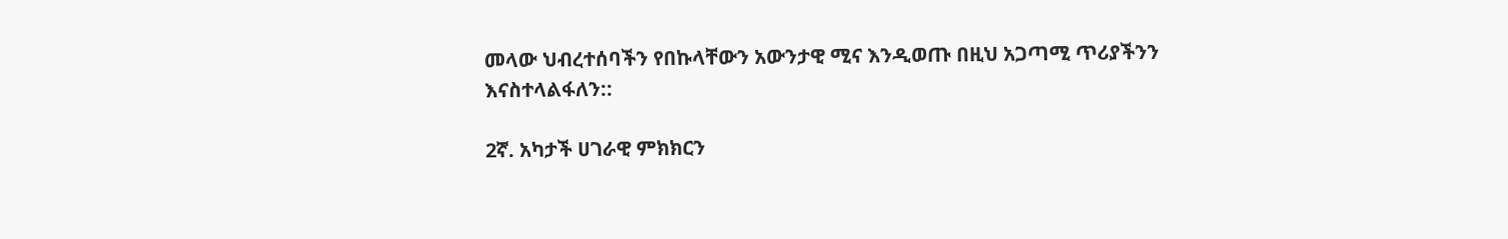መላው ህብረተሰባችን የበኩላቸውን አውንታዊ ሚና እንዲወጡ በዚህ አጋጣሚ ጥሪያችንን እናስተላልፋለን::

2ኛ. አካታች ሀገራዊ ምክክርን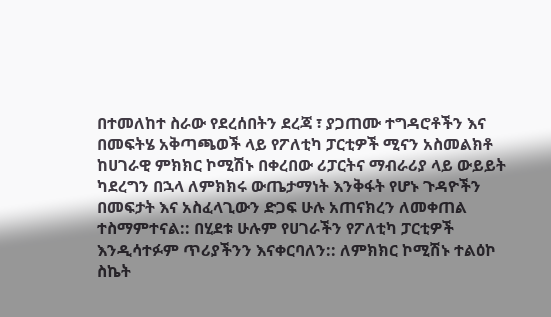በተመለከተ ስራው የደረሰበትን ደረጃ ፣ ያጋጠሙ ተግዳሮቶችን እና በመፍትሄ አቅጣጫወች ላይ የፖለቲካ ፓርቲዎች ሚናን አስመልክቶ ከሀገራዊ ምክክር ኮሚሽኑ በቀረበው ሪፓርትና ማብራሪያ ላይ ውይይት ካደረግን በኋላ ለምክክሩ ውጤታማነት እንቅፋት የሆኑ ጉዳዮችን በመፍታት እና አስፈላጊውን ድጋፍ ሁሉ አጠናክረን ለመቀጠል ተስማምተናል:: በሂደቱ ሁሉም የሀገራችን የፖለቲካ ፓርቲዎች እንዲሳተፉም ጥሪያችንን እናቀርባለን:: ለምክክር ኮሚሽኑ ተልዕኮ ስኬት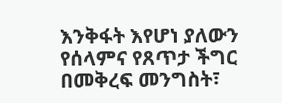እንቅፋት እየሆነ ያለውን የሰላምና የጸጥታ ችግር በመቅረፍ መንግስት፣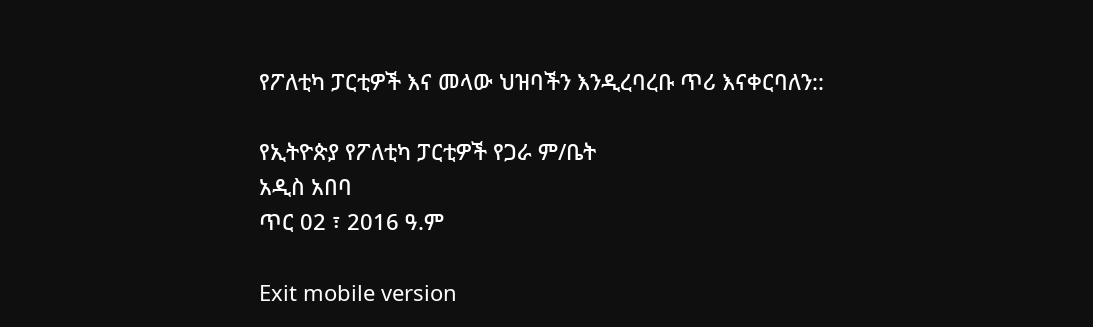የፖለቲካ ፓርቲዎች እና መላው ህዝባችን እንዲረባረቡ ጥሪ እናቀርባለን::

የኢትዮጵያ የፖለቲካ ፓርቲዎች የጋራ ም/ቤት
አዲስ አበባ
ጥር 02 ፣ 2016 ዓ.ም

Exit mobile version